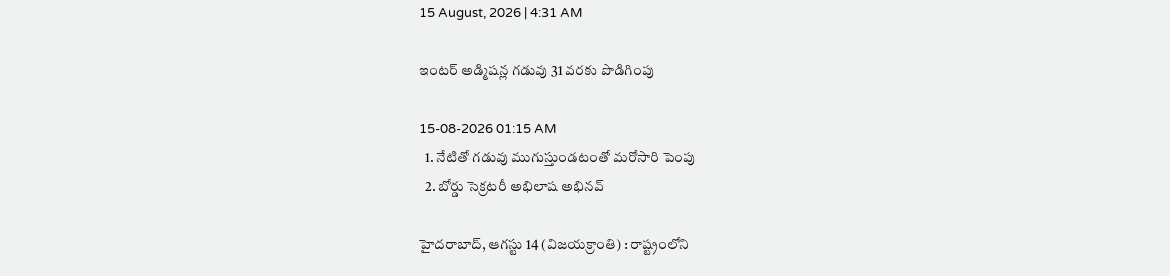15 August, 2026 | 4:31 AM

ఇంటర్ అడ్మిషన్ల గడువు 31 వరకు పొడిగింపు

15-08-2026 01:15 AM
  1. నేటితో గడువు ముగుస్తుండటంతో మరోసారి పెంపు
  2. బోర్డు సెక్రటరీ అభిలాష అభినవ్

హైదరాబాద్, ఆగస్టు 14 (విజయక్రాంతి) : రాష్ట్రంలోని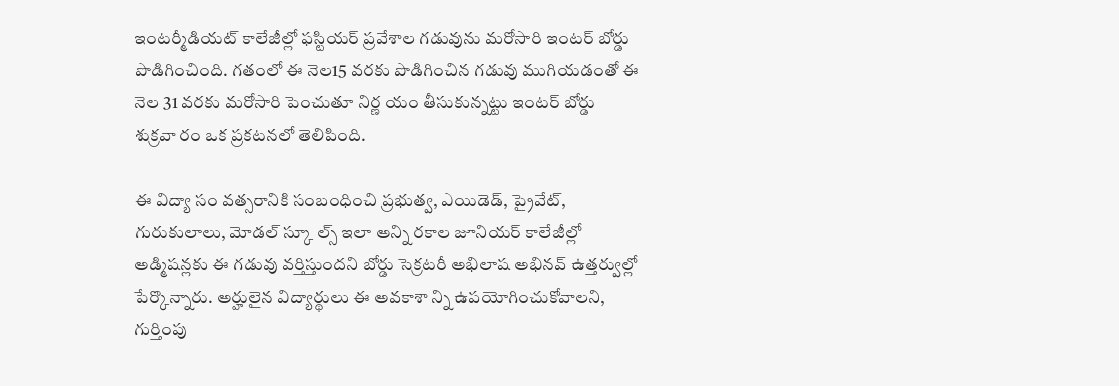ఇంటర్మీడియట్ కాలేజీల్లో ఫస్టియర్ ప్రవేశాల గడువును మరోసారి ఇంటర్ బోర్డు పొడిగించింది. గతంలో ఈ నెల15 వరకు పొడిగించిన గడువు ముగియడంతో ఈ నెల 31 వరకు మరోసారి పెంచుతూ నిర్ణ యం తీసుకున్నట్టు ఇంటర్ బోర్డు శుక్రవా రం ఒక ప్రకటనలో తెలిపింది.

ఈ విద్యా సం వత్సరానికి సంబంధించి ప్రభుత్వ, ఎయిడెడ్, ప్రైవేట్, గురుకులాలు, మోడల్ స్కూ ల్స్ ఇలా అన్ని రకాల జూనియర్ కాలేజీల్లో అడ్మిషన్లకు ఈ గడువు వర్తిస్తుందని బోర్డు సెక్రటరీ అభిలాష అభినవ్ ఉత్తర్వుల్లో పేర్కొన్నారు. అర్హులైన విద్యార్థులు ఈ అవకాశా న్ని ఉపయోగించుకోవాలని, గుర్తింపు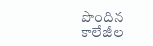పొందిన కాలేజీల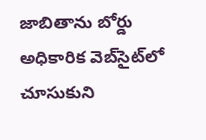జాబితాను బోర్డు అధికారిక వెబ్‌సైట్‌లో చూసుకుని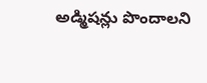అడ్మిషన్లు పొందాలని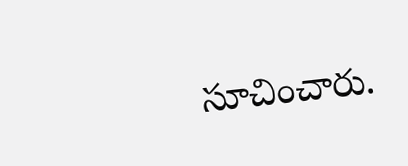సూచించారు.